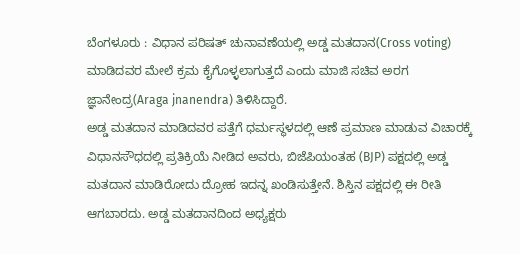ಬೆಂಗಳೂರು : ವಿಧಾನ ಪರಿಷತ್ ಚುನಾವಣೆಯಲ್ಲಿ ಅಡ್ಡ ಮತದಾನ(Cross voting) ಮಾಡಿದವರ ಮೇಲೆ ಕ್ರಮ ಕೈಗೊಳ್ಳಲಾಗುತ್ತದೆ ಎಂದು ಮಾಜಿ ಸಚಿವ ಅರಗ ಜ್ಞಾನೇಂದ್ರ(Araga jnanendra) ತಿಳಿಸಿದ್ದಾರೆ.
ಅಡ್ಡ ಮತದಾನ ಮಾಡಿದವರ ಪತ್ತೆಗೆ ಧರ್ಮಸ್ಥಳದಲ್ಲಿ ಆಣೆ ಪ್ರಮಾಣ ಮಾಡುವ ವಿಚಾರಕ್ಕೆ ವಿಧಾನಸೌಧದಲ್ಲಿ ಪ್ರತಿಕ್ರಿಯೆ ನೀಡಿದ ಅವರು, ಬಿಜೆಪಿಯಂತಹ (BJP) ಪಕ್ಷದಲ್ಲಿ ಅಡ್ಡ ಮತದಾನ ಮಾಡಿರೋದು ದ್ರೋಹ ಇದನ್ನ ಖಂಡಿಸುತ್ತೇನೆ. ಶಿಸ್ತಿನ ಪಕ್ಷದಲ್ಲಿ ಈ ರೀತಿ ಆಗಬಾರದು. ಅಡ್ಡ ಮತದಾನದಿಂದ ಅಧ್ಯಕ್ಷರು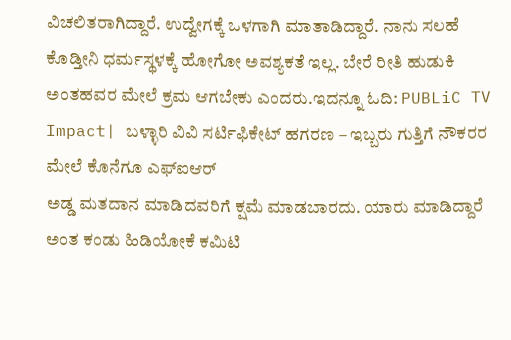ವಿಚಲಿತರಾಗಿದ್ದಾರೆ. ಉದ್ವೇಗಕ್ಕೆ ಒಳಗಾಗಿ ಮಾತಾಡಿದ್ದಾರೆ. ನಾನು ಸಲಹೆ ಕೊಡ್ತೀನಿ ಧರ್ಮಸ್ಥಳಕ್ಕೆ ಹೋಗೋ ಅವಶ್ಯಕತೆ ಇಲ್ಲ. ಬೇರೆ ರೀತಿ ಹುಡುಕಿ ಅಂತಹವರ ಮೇಲೆ ಕ್ರಮ ಆಗಬೇಕು ಎಂದರು.ಇದನ್ನೂ ಓದಿ: PUBLiC TV Impact| ಬಳ್ಳಾರಿ ವಿವಿ ಸರ್ಟಿಫಿಕೇಟ್ ಹಗರಣ – ಇಬ್ಬರು ಗುತ್ತಿಗೆ ನೌಕರರ ಮೇಲೆ ಕೊನೆಗೂ ಎಫ್ಐಆರ್
ಅಡ್ಡ ಮತದಾನ ಮಾಡಿದವರಿಗೆ ಕ್ಷಮೆ ಮಾಡಬಾರದು. ಯಾರು ಮಾಡಿದ್ದಾರೆ ಅಂತ ಕಂಡು ಹಿಡಿಯೋಕೆ ಕಮಿಟಿ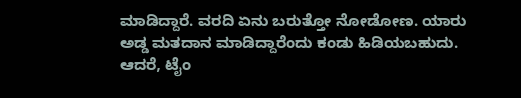ಮಾಡಿದ್ದಾರೆ. ವರದಿ ಏನು ಬರುತ್ತೋ ನೋಡೋಣ. ಯಾರು ಅಡ್ಡ ಮತದಾನ ಮಾಡಿದ್ದಾರೆಂದು ಕಂಡು ಹಿಡಿಯಬಹುದು. ಆದರೆ, ಟೈಂ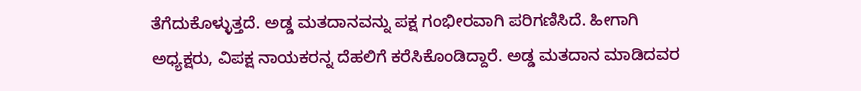ತೆಗೆದುಕೊಳ್ಳುತ್ತದೆ. ಅಡ್ಡ ಮತದಾನವನ್ನು ಪಕ್ಷ ಗಂಭೀರವಾಗಿ ಪರಿಗಣಿಸಿದೆ. ಹೀಗಾಗಿ ಅಧ್ಯಕ್ಷರು, ವಿಪಕ್ಷ ನಾಯಕರನ್ನ ದೆಹಲಿಗೆ ಕರೆಸಿಕೊಂಡಿದ್ದಾರೆ. ಅಡ್ಡ ಮತದಾನ ಮಾಡಿದವರ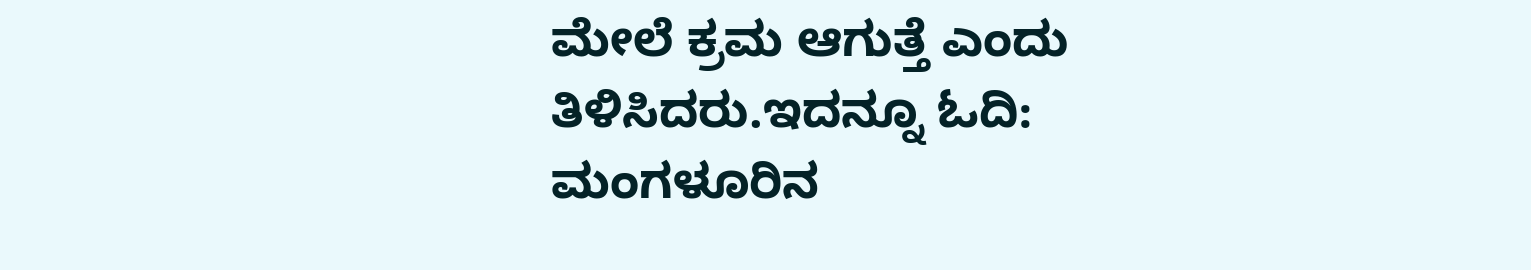ಮೇಲೆ ಕ್ರಮ ಆಗುತ್ತೆ ಎಂದು ತಿಳಿಸಿದರು.ಇದನ್ನೂ ಓದಿ: ಮಂಗಳೂರಿನ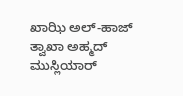ಖಾಝಿ ಅಲ್-ಹಾಜ್ ತ್ವಾಖಾ ಅಹ್ಮದ್ ಮುಸ್ಲಿಯಾರ್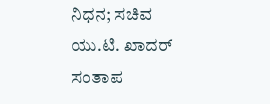ನಿಧನ; ಸಚಿವ ಯು.ಟಿ. ಖಾದರ್ ಸಂತಾಪ